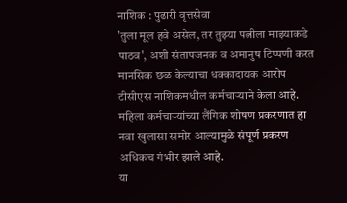नाशिक : पुढारी वृत्तसेवा
'तुला मूल हवे असेल, तर तुझ्या पत्नीला माझ्याकडे पाठव', अशी संतापजनक व अमानुष टिप्पणी करत मानसिक छळ केल्याचा धक्कादायक आरोप टीसीएस नाशिकमधील कर्मचाऱ्याने केला आहे. महिला कर्मचाऱ्यांच्या लैंगिक शोषण प्रकरणात हा नवा खुलासा समोर आल्यामुळे संपूर्ण प्रकरण अधिकच गंभीर झाले आहे.
या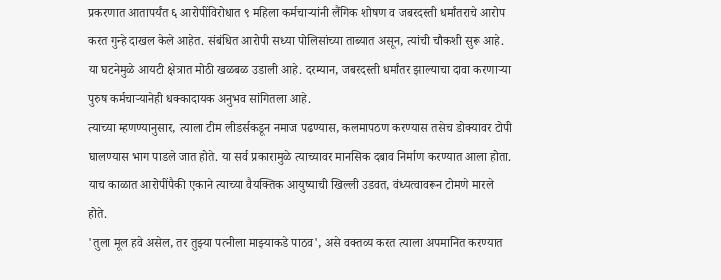प्रकरणात आतापर्यंत ६ आरोपींविरोधात ९ महिला कर्मचाऱ्यांनी लैंगिक शोषण व जबरदस्ती धर्मांतराचे आरोप करत गुन्हे दाखल केले आहेत. संबंधित आरोपी सध्या पोलिसांच्या ताब्यात असून, त्यांची चौकशी सुरू आहे. या घटनेमुळे आयटी क्षेत्रात मोठी खळबळ उडाली आहे. दरम्यान, जबरदस्ती धर्मांतर झाल्याचा दावा करणाऱ्या पुरुष कर्मचाऱ्यानेही धक्कादायक अनुभव सांगितला आहे.
त्याच्या म्हणण्यानुसार, त्याला टीम लीडर्सकडून नमाज पढण्यास, कलमापठण करण्यास तसेच डोक्यावर टोपी घालण्यास भाग पाडले जात होते. या सर्व प्रकारामुळे त्याच्यावर मानसिक दबाव निर्माण करण्यात आला होता. याच काळात आरोपींपैकी एकाने त्याच्या वैयक्तिक आयुष्याची खिल्ली उडवत, वंध्यत्वावरून टोमणे मारले होते.
'तुला मूल हवे असेल, तर तुझ्या पत्नीला माझ्याकडे पाठव', असे वक्तव्य करत त्याला अपमानित करण्यात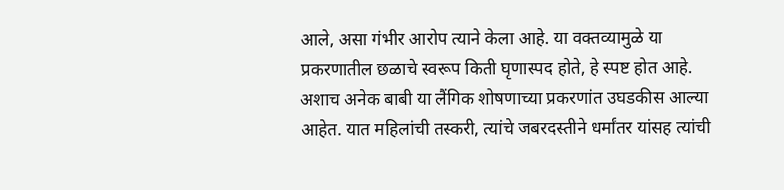आले, असा गंभीर आरोप त्याने केला आहे. या वक्तव्यामुळे या प्रकरणातील छळाचे स्वरूप किती घृणास्पद होते, हे स्पष्ट होत आहे.
अशाच अनेक बाबी या लैंगिक शोषणाच्या प्रकरणांत उघडकीस आल्या आहेत. यात महिलांची तस्करी, त्यांचे जबरदस्तीने धर्मांतर यांसह त्यांची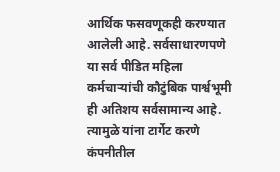आर्थिक फसवणूकही करण्यात आलेली आहे. सर्वसाधारणपणे या सर्व पीडित महिला कर्मचाऱ्यांची कौटुंबिक पार्श्वभूमी ही अतिशय सर्वसामान्य आहे.
त्यामुळे यांना टार्गेट करणे कंपनीतील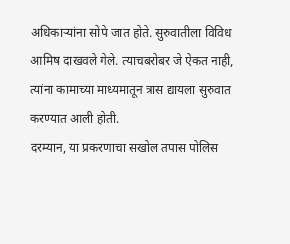अधिकाऱ्यांना सोपे जात होते. सुरुवातीला विविध आमिष दाखवले गेले. त्याचबरोबर जे ऐकत नाही, त्यांना कामाच्या माध्यमातून त्रास द्यायला सुरुवात करण्यात आली होती.
दरम्यान, या प्रकरणाचा सखोल तपास पोलिस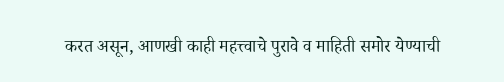करत असून, आणखी काही महत्त्वाचे पुरावे व माहिती समोर येण्याची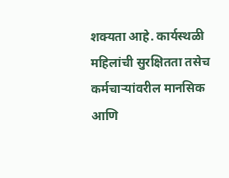शक्यता आहे. कार्यस्थळी महिलांची सुरक्षितता तसेच कर्मचाऱ्यांवरील मानसिक आणि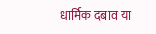धार्मिक दबाव या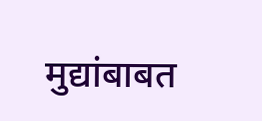मुद्यांबाबत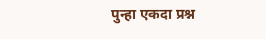पुन्हा एकदा प्रश्न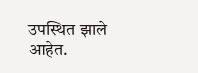उपस्थित झाले आहेत.